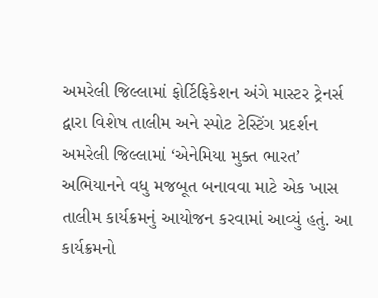અમરેલી જિલ્લામાં ફોર્ટિફિકેશન અંગે માસ્ટર ટ્રેનર્સ દ્વારા વિશેષ તાલીમ અને સ્પોટ ટેસ્ટિંગ પ્રદર્શન
અમરેલી જિલ્લામાં ‘એનેમિયા મુક્ત ભારત’ અભિયાનને વધુ મજબૂત બનાવવા માટે એક ખાસ તાલીમ કાર્યક્રમનું આયોજન કરવામાં આવ્યું હતું. આ કાર્યક્રમનો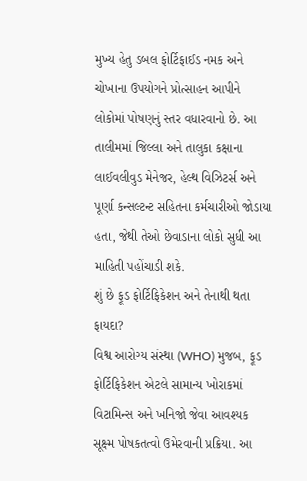મુખ્ય હેતુ ડબલ ફોર્ટિફાઈડ નમક અને ચોખાના ઉપયોગને પ્રોત્સાહન આપીને લોકોમાં પોષણનું સ્તર વધારવાનો છે. આ તાલીમમાં જિલ્લા અને તાલુકા કક્ષાના લાઈવલીવુડ મેનેજર, હેલ્થ વિઝિટર્સ અને પૂર્ણા કન્સલ્ટન્ટ સહિતના કર્મચારીઓ જોડાયા હતા, જેથી તેઓ છેવાડાના લોકો સુધી આ માહિતી પહોંચાડી શકે.
શું છે ફૂડ ફોર્ટિફિકેશન અને તેનાથી થતા ફાયદા?
વિશ્વ આરોગ્ય સંસ્થા (WHO) મુજબ, ફૂડ ફોર્ટિફિકેશન એટલે સામાન્ય ખોરાકમાં વિટામિન્સ અને ખનિજો જેવા આવશ્યક સૂક્ષ્મ પોષકતત્વો ઉમેરવાની પ્રક્રિયા. આ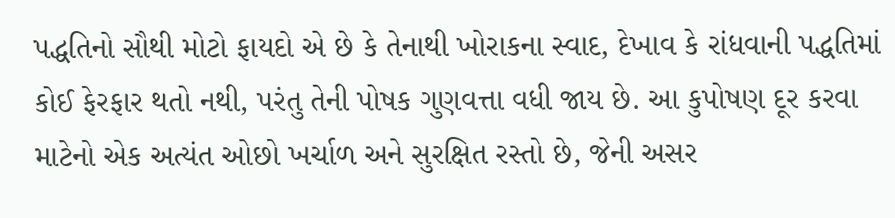પદ્ધતિનો સૌથી મોટો ફાયદો એ છે કે તેનાથી ખોરાકના સ્વાદ, દેખાવ કે રાંધવાની પદ્ધતિમાં કોઈ ફેરફાર થતો નથી, પરંતુ તેની પોષક ગુણવત્તા વધી જાય છે. આ કુપોષણ દૂર કરવા માટેનો એક અત્યંત ઓછો ખર્ચાળ અને સુરક્ષિત રસ્તો છે, જેની અસર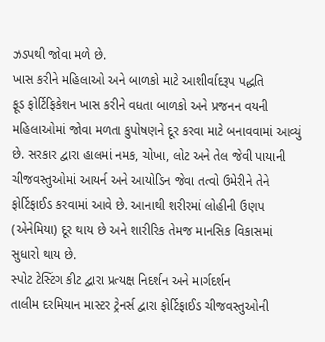ઝડપથી જોવા મળે છે.
ખાસ કરીને મહિલાઓ અને બાળકો માટે આશીર્વાદરૂપ પદ્ધતિ
ફૂડ ફોર્ટિફિકેશન ખાસ કરીને વધતા બાળકો અને પ્રજનન વયની મહિલાઓમાં જોવા મળતા કુપોષણને દૂર કરવા માટે બનાવવામાં આવ્યું છે. સરકાર દ્વારા હાલમાં નમક, ચોખા, લોટ અને તેલ જેવી પાયાની ચીજવસ્તુઓમાં આયર્ન અને આયોડિન જેવા તત્વો ઉમેરીને તેને ફોર્ટિફાઈડ કરવામાં આવે છે. આનાથી શરીરમાં લોહીની ઉણપ (એનેમિયા) દૂર થાય છે અને શારીરિક તેમજ માનસિક વિકાસમાં સુધારો થાય છે.
સ્પોટ ટેસ્ટિંગ કીટ દ્વારા પ્રત્યક્ષ નિદર્શન અને માર્ગદર્શન
તાલીમ દરમિયાન માસ્ટર ટ્રેનર્સ દ્વારા ફોર્ટિફાઈડ ચીજવસ્તુઓની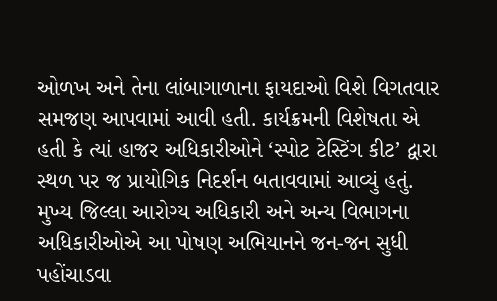ઓળખ અને તેના લાંબાગાળાના ફાયદાઓ વિશે વિગતવાર સમજણ આપવામાં આવી હતી. કાર્યક્રમની વિશેષતા એ હતી કે ત્યાં હાજર અધિકારીઓને ‘સ્પોટ ટેસ્ટિંગ કીટ’ દ્વારા સ્થળ પર જ પ્રાયોગિક નિદર્શન બતાવવામાં આવ્યું હતું. મુખ્ય જિલ્લા આરોગ્ય અધિકારી અને અન્ય વિભાગના અધિકારીઓએ આ પોષણ અભિયાનને જન-જન સુધી પહોંચાડવા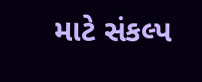માટે સંકલ્પ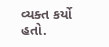વ્યક્ત કર્યો હતો.